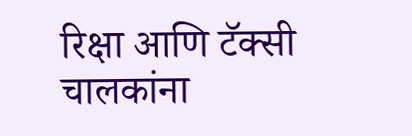रिक्षा आणि टॅक्सी चालकांना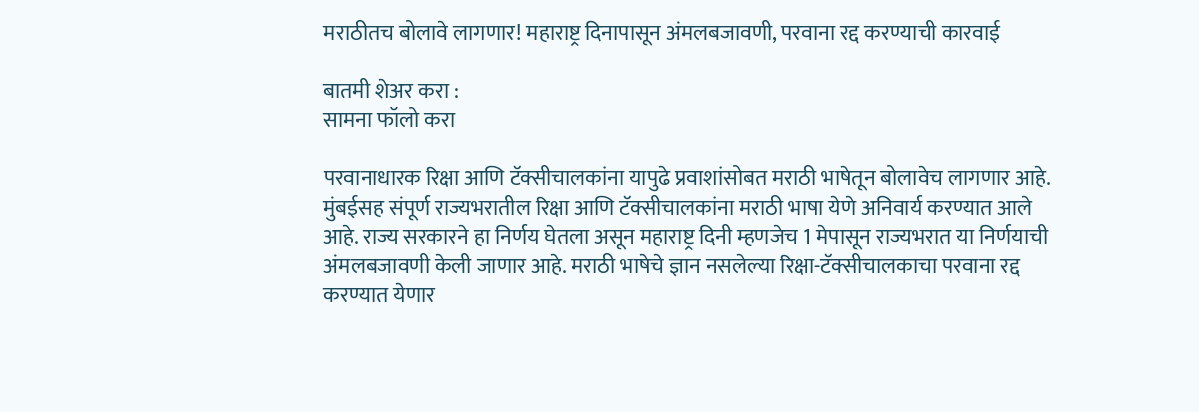मराठीतच बोलावे लागणार! महाराष्ट्र दिनापासून अंमलबजावणी, परवाना रद्द करण्याची कारवाई

बातमी शेअर करा :
सामना फॉलो करा

परवानाधारक रिक्षा आणि टॅक्सीचालकांना यापुढे प्रवाशांसोबत मराठी भाषेतून बोलावेच लागणार आहे. मुंबईसह संपूर्ण राज्यभरातील रिक्षा आणि टॅक्सीचालकांना मराठी भाषा येणे अनिवार्य करण्यात आले आहे. राज्य सरकारने हा निर्णय घेतला असून महाराष्ट्र दिनी म्हणजेच 1 मेपासून राज्यभरात या निर्णयाची अंमलबजावणी केली जाणार आहे. मराठी भाषेचे ज्ञान नसलेल्या रिक्षा-टॅक्सीचालकाचा परवाना रद्द करण्यात येणार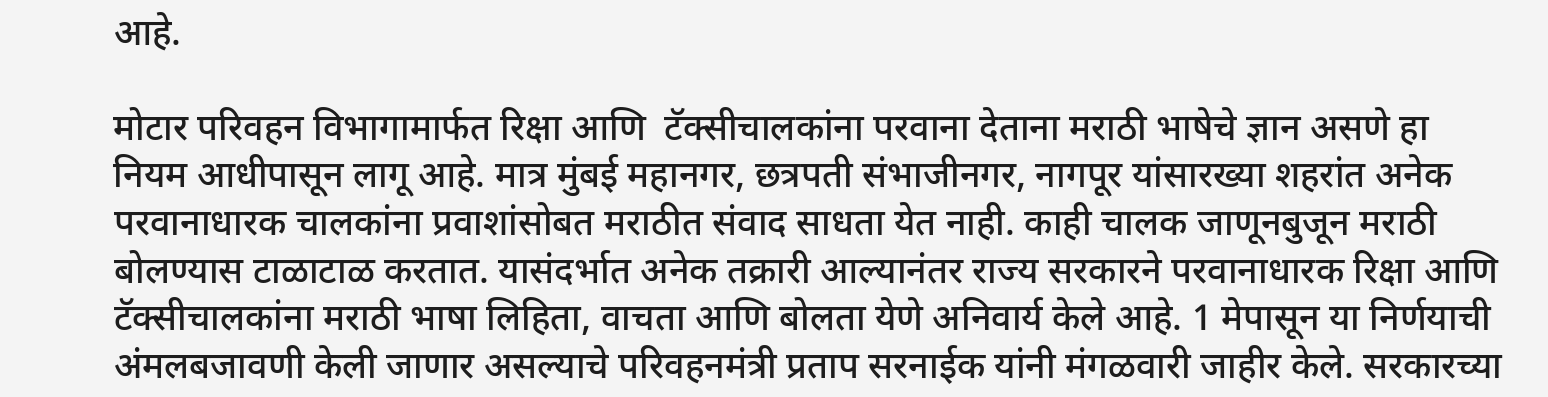आहे.

मोटार परिवहन विभागामार्फत रिक्षा आणि  टॅक्सीचालकांना परवाना देताना मराठी भाषेचे ज्ञान असणे हा नियम आधीपासून लागू आहे. मात्र मुंबई महानगर, छत्रपती संभाजीनगर, नागपूर यांसारख्या शहरांत अनेक परवानाधारक चालकांना प्रवाशांसोबत मराठीत संवाद साधता येत नाही. काही चालक जाणूनबुजून मराठी बोलण्यास टाळाटाळ करतात. यासंदर्भात अनेक तक्रारी आल्यानंतर राज्य सरकारने परवानाधारक रिक्षा आणि टॅक्सीचालकांना मराठी भाषा लिहिता, वाचता आणि बोलता येणे अनिवार्य केले आहे. 1 मेपासून या निर्णयाची अंमलबजावणी केली जाणार असल्याचे परिवहनमंत्री प्रताप सरनाईक यांनी मंगळवारी जाहीर केले. सरकारच्या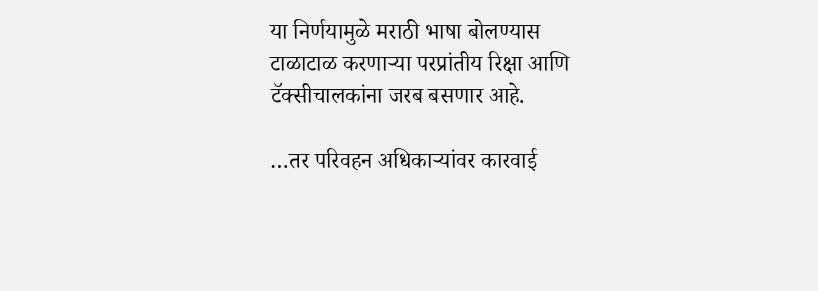या निर्णयामुळे मराठी भाषा बोलण्यास टाळाटाळ करणाऱ्या परप्रांतीय रिक्षा आणि टॅक्सीचालकांना जरब बसणार आहे.

…तर परिवहन अधिकाऱ्यांवर कारवाई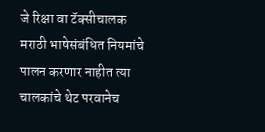जे रिक्षा वा टॅक्सीचालक मराठी भाषेसंबंधित नियमांचे पालन करणार नाहीत त्या चालकांचे थेट परवानेच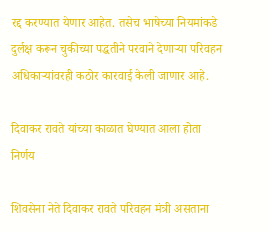रद्द करण्यात येणार आहेत. तसेच भाषेच्या नियमांकडे दुर्लक्ष करून चुकीच्या पद्धतीने परवाने देणाऱ्या परिवहन अधिकाऱ्यांवरही कठोर कारवाई केली जाणार आहे.

दिवाकर रावते यांच्या काळात घेण्यात आला होता निर्णय

शिवसेना नेते दिवाकर रावते परिवहन मंत्री असताना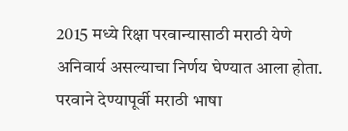2015 मध्ये रिक्षा परवान्यासाठी मराठी येणे अनिवार्य असल्याचा निर्णय घेण्यात आला होता. परवाने देण्यापूर्वी मराठी भाषा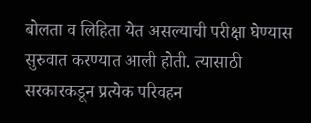बोलता व लिहिता येत असल्याची परीक्षा घेण्यास सुरुवात करण्यात आली होती. त्यासाठी सरकारकडून प्रत्येक परिवहन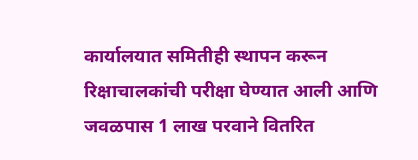कार्यालयात समितीही स्थापन करून रिक्षाचालकांची परीक्षा घेण्यात आली आणि जवळपास 1 लाख परवाने वितरित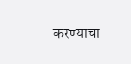करण्याचा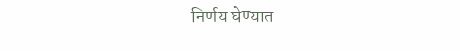निर्णय घेण्यात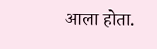आला होता.